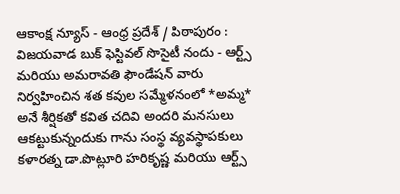ఆకాంక్ష న్యూస్ - ఆంధ్ర ప్రదేశ్ / పిఠాపురం : విజయవాడ బుక్ ఫెస్టివల్ సొసైటీ నందు - ఆర్ట్స్ మరియు అమరావతి ఫౌండేషన్ వారు నిర్వహించిన శత కవుల సమ్మేళనంలో *అమ్మ* అనే శీర్షికతో కవిత చదివి అందరి మనసులు ఆకట్టుకున్నందుకు గాను సంస్థ వ్యవస్థాపకులు కళారత్న డా.పొట్లూరి హరికృష్ణ మరియు ఆర్ట్స్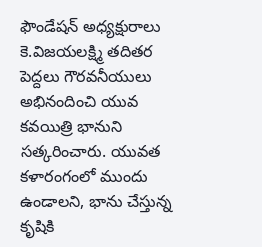ఫౌండేషన్ అధ్యక్షురాలు కె.విజయలక్ష్మి తదితర పెద్దలు గౌరవనీయులు అభినందించి యువ కవయిత్రి భానుని సత్కరించారు. యువత కళారంగంలో ముందు ఉండాలని, భాను చేస్తున్న కృషికి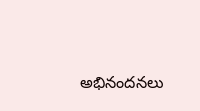అభినందనలు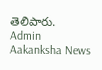తెలిపారు.
Admin
Aakanksha News